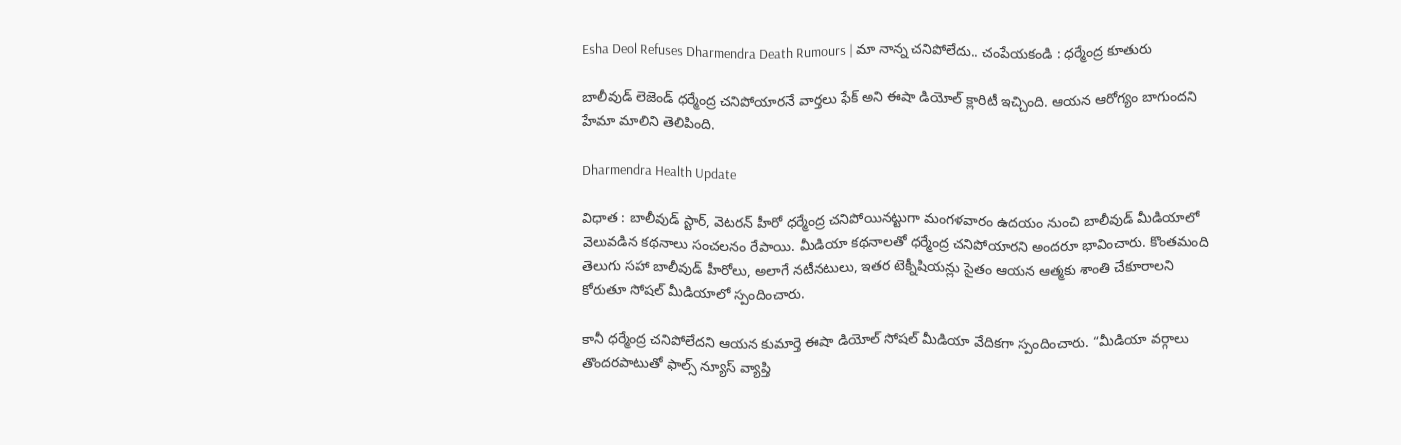Esha Deol Refuses Dharmendra Death Rumours | మా నాన్న చనిపోలేదు.. చంపేయకండి : ధర్మేంద్ర కూతురు

బాలీవుడ్ లెజెండ్ ధర్మేంద్ర చనిపోయారనే వార్తలు ఫేక్ అని ఈషా డియోల్ క్లారిటీ ఇచ్చింది. ఆయన ఆరోగ్యం బాగుందని హేమా మాలిని తెలిపింది.

Dharmendra Health Update

విధాత : బాలీవుడ్ స్టార్, వెటరన్ హీరో ధర్మేంద్ర చనిపోయినట్టుగా మంగళవారం ఉదయం నుంచి బాలీవుడ్ మీడియాలో వెలువడిన కథనాలు సంచలనం రేపాయి. మీడియా కథనాలతో ధర్మేంద్ర చనిపోయారని అందరూ భావించారు. కొంతమంది తెలుగు సహా బాలీవుడ్ హీరోలు, అలాగే నటీనటులు, ఇతర టెక్నీషియన్లు సైతం ఆయన ఆత్మకు శాంతి చేకూరాలని కోరుతూ సోషల్ మీడియాలో స్పందించారు.

కానీ ధర్మేంద్ర చనిపోలేదని ఆయన కుమార్తె ఈషా డియోల్ సోషల్ మీడియా వేదికగా స్పందించారు. “మీడియా వర్గాలు తొందరపాటుతో ఫాల్స్ న్యూస్ వ్యాప్తి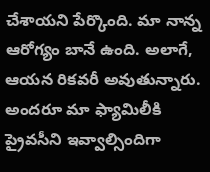చేశాయని పేర్కొంది. మా నాన్న ఆరోగ్యం బానే ఉంది. అలాగే, ఆయన రికవరీ అవుతున్నారు. అందరూ మా ఫ్యామిలీకి ప్రైవసీని ఇవ్వాల్సిందిగా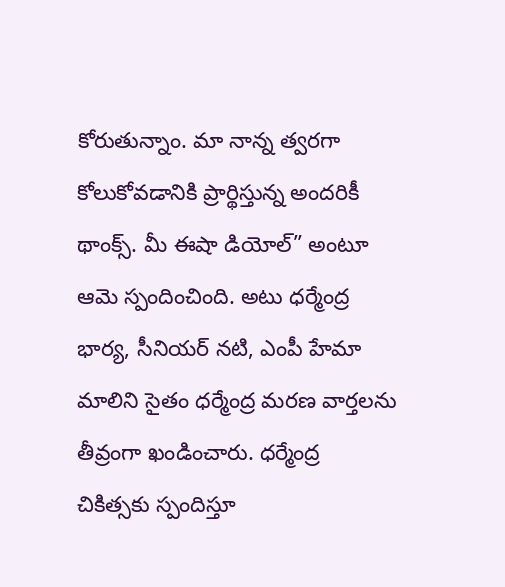కోరుతున్నాం. మా నాన్న త్వరగా కోలుకోవడానికి ప్రార్థిస్తున్న అందరికీ థాంక్స్. మీ ఈషా డియోల్” అంటూ ఆమె స్పందించింది. అటు ధర్మేంద్ర భార్య, సీనియర్ నటి, ఎంపీ హేమా మాలిని సైతం ధర్మేంద్ర మరణ వార్తలను తీవ్రంగా ఖండించారు. ధర్మేంద్ర చికిత్సకు స్పందిస్తూ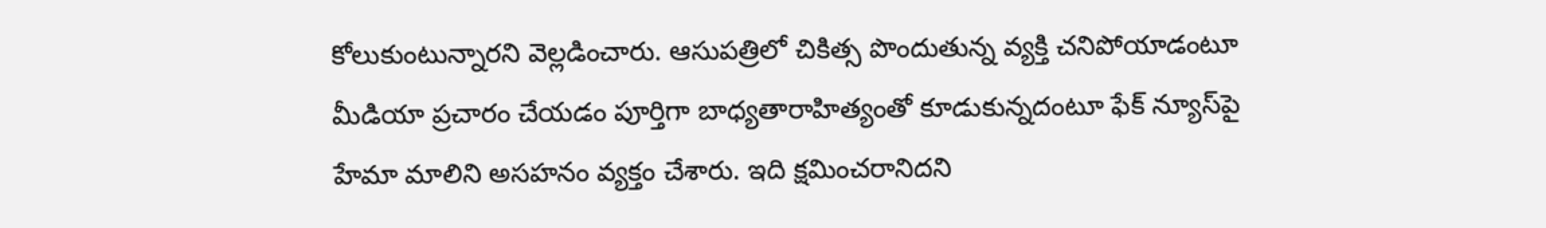కోలుకుంటున్నారని వెల్లడించారు. ఆసుపత్రిలో చికిత్స పొందుతున్న వ్యక్తి చనిపోయాడంటూ మీడియా ప్రచారం చేయడం పూర్తిగా బాధ్యతారాహిత్యంతో కూడుకున్నదంటూ ఫేక్‌ న్యూస్‌పై హేమా మాలిని అసహనం వ్యక్తం చేశారు. ఇది క్షమించరానిదని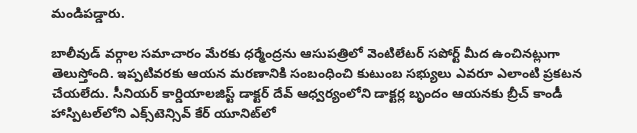మండిపడ్డారు.

బాలీవుడ్ వర్గాల సమాచారం మేరకు ధర్మేంద్రను ఆసుపత్రిలో వెంటిలేటర్ సపోర్ట్‌ మీద ఉంచినట్లుగా తెలుస్తోంది. ఇప్పటివరకు ఆయన మరణానికి సంబంధించి కుటుంబ సభ్యులు ఎవరూ ఎలాంటి ప్రకటన చేయలేదు. సీనియర్ కార్డియాలజిస్ట్ డాక్టర్ దేవ్ ఆధ్వర్యంలోని డాక్టర్ల బృందం ఆయనకు బ్రీచ్ కాండీ హాస్పిటల్‌లోని ఎక్స్‌టెన్సివ్ కేర్ యూనిట్‌లో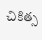చికిత్స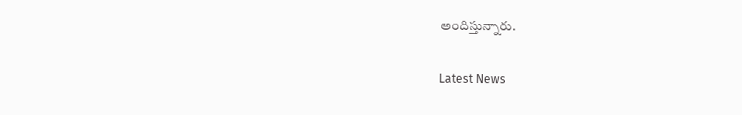అందిస్తున్నారు.

Latest News